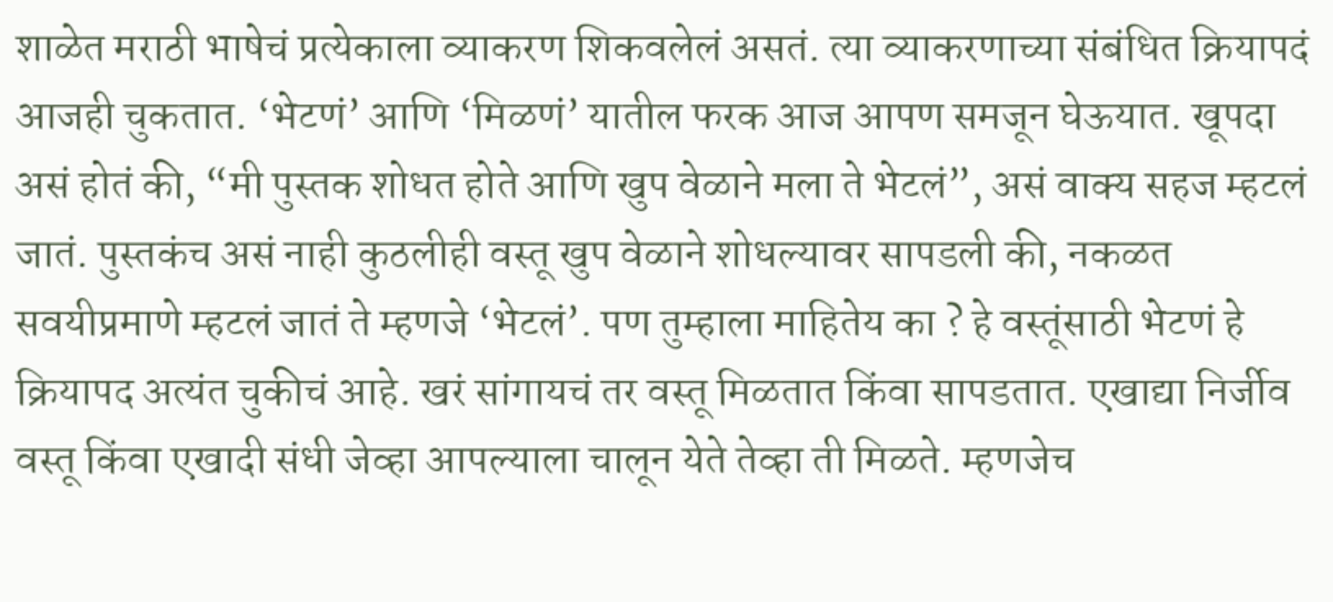शाळेत मराठी भाषेचं प्रत्येकाला व्याकरण शिकवलेलं असतं. त्या व्याकरणाच्या संबंधित क्रियापदं आजही चुकतात. ‘भेटणं’ आणि ‘मिळणं’ यातील फरक आज आपण समजून घेऊयात. खूपदा असं होतं की, “मी पुस्तक शोधत होते आणि खुप वेळाने मला ते भेटलं”, असं वाक्य सहज म्हटलं जातं. पुस्तकंच असं नाही कुठलीही वस्तू खुप वेळाने शोधल्यावर सापडली की, नकळत सवयीप्रमाणे म्हटलं जातं ते म्हणजे ‘भेटलं’. पण तुम्हाला माहितेय का ? हे वस्तूंसाठी भेटणं हे क्रियापद अत्यंत चुकीचं आहे. खरं सांगायचं तर वस्तू मिळतात किंवा सापडतात. एखाद्या निर्जीव वस्तू किंवा एखादी संधी जेव्हा आपल्याला चालून येते तेव्हा ती मिळते. म्हणजेच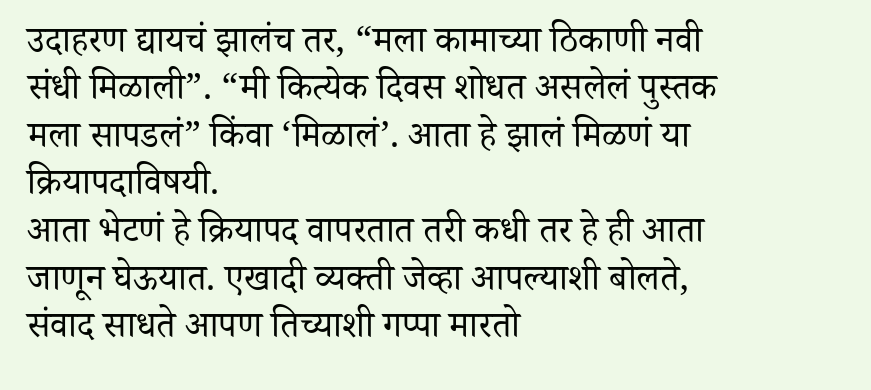उदाहरण द्यायचं झालंच तर, “मला कामाच्या ठिकाणी नवी संधी मिळाली”. “मी कित्येक दिवस शोधत असलेलं पुस्तक मला सापडलं” किंवा ‘मिळालं’. आता हे झालं मिळणं या क्रियापदाविषयी.
आता भेटणं हे क्रियापद वापरतात तरी कधी तर हे ही आता जाणून घेऊयात. एखादी व्यक्ती जेव्हा आपल्याशी बोलते, संवाद साधते आपण तिच्याशी गप्पा मारतो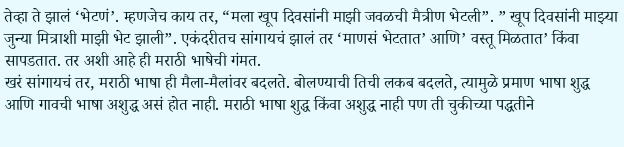तेव्हा ते झालं ‘भेटणं’. म्हणजेच काय तर, “मला खूप दिवसांनी माझी जवळची मैत्रीण भेटली”. ” खूप दिवसांनी माझ्या जुन्या मित्राशी माझी भेट झाली”. एकंदरीतच सांगायचं झालं तर ‘माणसं भेटतात’ आणि’ वस्तू मिळतात’ किंवा सापडतात. तर अशी आहे ही मराठी भाषेची गंमत.
खरं सांगायचं तर, मराठी भाषा ही मैला-मैलांवर बदलते. बोलण्याची तिची लकब बदलते, त्यामुळे प्रमाण भाषा शुद्ध आणि गावची भाषा अशुद्ध असं होत नाही. मराठी भाषा शुद्ध किंवा अशुद्ध नाही पण ती चुकीच्या पद्धतीने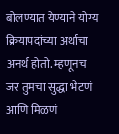बोलण्यात येण्याने योग्य क्रियापदांच्या अर्थाचा अनर्थ होतो. म्हणूनच जर तुमचा सुद्धा भेटणं आणि मिळणं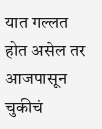यात गल्लत होत असेल तर आजपासून चुकीचं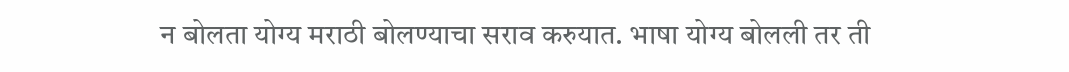न बोलता योग्य मराठी बोलण्याचा सराव करुयात. भाषा योग्य बोलली तर ती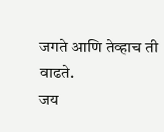जगते आणि तेव्हाच ती वाढते.
जय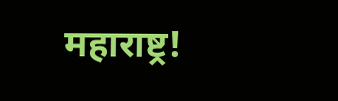महाराष्ट्र!